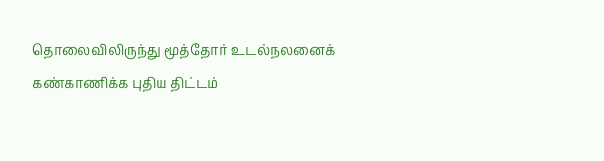தொலைவிலிருந்து மூத்தோர் உடல்நலனைக் கண்காணிக்க புதிய திட்டம்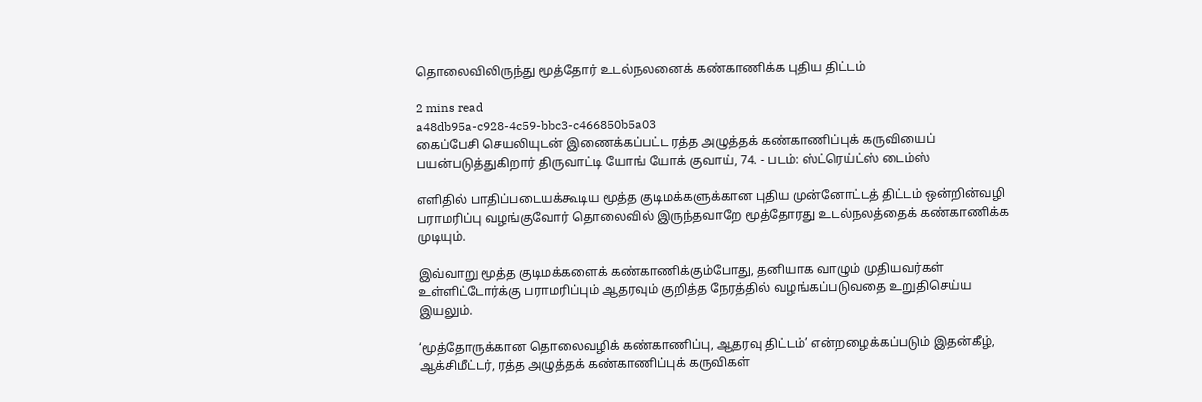தொலைவிலிருந்து மூத்தோர் உடல்நலனைக் கண்காணிக்க புதிய திட்டம்

2 mins read
a48db95a-c928-4c59-bbc3-c466850b5a03
கைப்பேசி செயலியுடன் இணைக்கப்பட்ட ரத்த அழுத்தக் கண்காணிப்புக் கருவியைப் பயன்படுத்துகிறார் திருவாட்டி யோங் யோக் குவாய், 74. - படம்: ஸ்ட்ரெய்ட்ஸ் டைம்ஸ்

எளிதில் பாதிப்படையக்கூடிய மூத்த குடிமக்களுக்கான புதிய முன்னோட்டத் திட்டம் ஒன்றின்வழி பராமரிப்பு வழங்குவோர் தொலைவில் இருந்தவாறே மூத்தோரது உடல்நலத்தைக் கண்காணிக்க முடியும்.

இவ்வாறு மூத்த குடிமக்களைக் கண்காணிக்கும்போது, தனியாக வாழும் முதியவர்கள் உள்ளிட்டோர்க்கு பராமரிப்பும் ஆதரவும் குறித்த நேரத்தில் வழங்கப்படுவதை உறுதிசெய்ய இயலும்.

‘மூத்தோருக்கான தொலைவழிக் கண்காணிப்பு, ஆதரவு திட்டம்’ என்றழைக்கப்படும் இதன்கீழ், ஆக்சிமீட்டர், ரத்த அழுத்தக் கண்காணிப்புக் கருவிகள்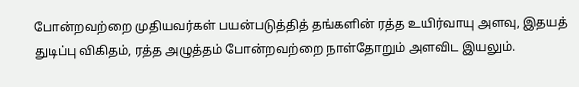போன்றவற்றை முதியவர்கள் பயன்படுத்தித் தங்களின் ரத்த உயிர்வாயு அளவு, இதயத் துடிப்பு விகிதம், ரத்த அழுத்தம் போன்றவற்றை நாள்தோறும் அளவிட இயலும்.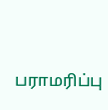பராமரிப்பு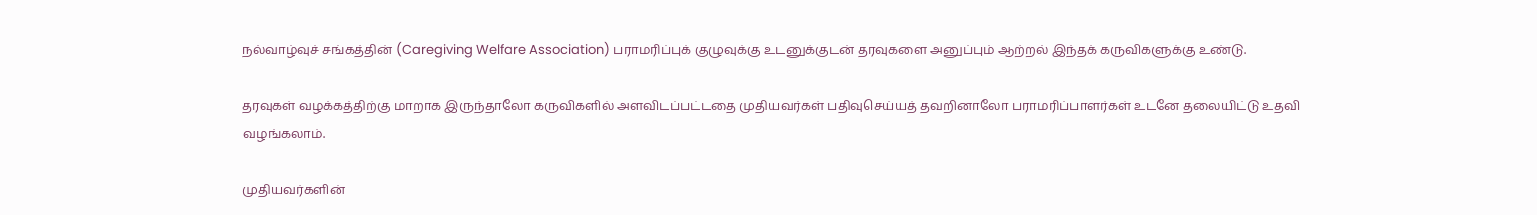நல்வாழ்வுச் சங்கத்தின் (Caregiving Welfare Association) பராமரிப்புக் குழுவுக்கு உடனுக்குடன் தரவுகளை அனுப்பும் ஆற்றல் இந்தக் கருவிகளுக்கு உண்டு.

தரவுகள் வழக்கத்திற்கு மாறாக இருந்தாலோ கருவிகளில் அளவிடப்பட்டதை முதியவர்கள் பதிவுசெய்யத் தவறினாலோ பராமரிப்பாளர்கள் உடனே தலையிட்டு உதவி வழங்கலாம்.

முதியவர்களின்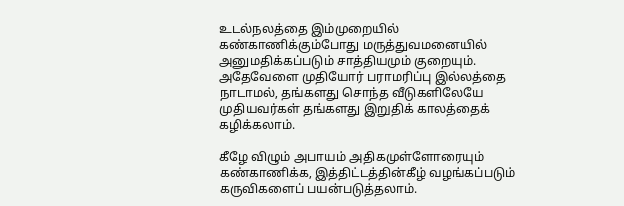உடல்நலத்தை இம்முறையில் கண்காணிக்கும்போது மருத்துவமனையில் அனுமதிக்கப்படும் சாத்தியமும் குறையும். அதேவேளை முதியோர் பராமரிப்பு இல்லத்தை நாடாமல், தங்களது சொந்த வீடுகளிலேயே முதியவர்கள் தங்களது இறுதிக் காலத்தைக் கழிக்கலாம்.

கீழே விழும் அபாயம் அதிகமுள்ளோரையும் கண்காணிக்க, இத்திட்டத்தின்கீழ் வழங்கப்படும் கருவிகளைப் பயன்படுத்தலாம்.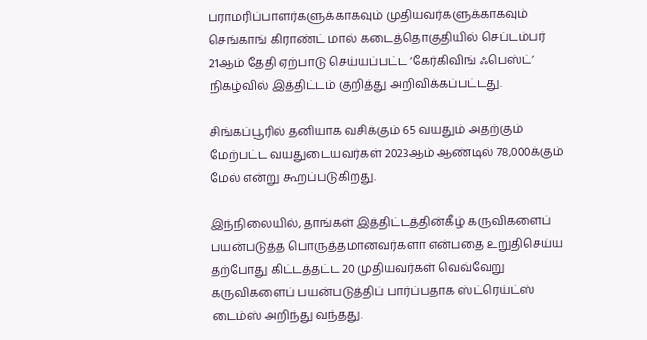பராமரிப்பாளர்களுக்காகவும் முதியவர்களுக்காகவும் செங்காங் கிராண்ட் மால் கடைத்தொகுதியில் செப்டம்பர் 21ஆம் தேதி ஏற்பாடு செய்யப்பட்ட ‘கேர்கிவிங் ஃபெஸ்ட்’ நிகழ்வில் இத்திட்டம் குறித்து அறிவிக்கப்பட்டது.

சிங்கப்பூரில் தனியாக வசிக்கும் 65 வயதும் அதற்கும் மேற்பட்ட வயதுடையவர்கள் 2023ஆம் ஆண்டில் 78,000க்கும் மேல் என்று கூறப்படுகிறது.

இந்நிலையில், தாங்கள் இத்திட்டத்தின்கீழ் கருவிகளைப் பயன்படுத்த பொருத்தமானவர்களா என்பதை உறுதிசெய்ய தற்போது கிட்டத்தட்ட 20 முதியவர்கள் வெவ்வேறு கருவிகளைப் பயன்படுத்திப் பார்ப்பதாக ஸ்ட்ரெய்ட்ஸ் டைம்ஸ் அறிந்து வந்தது.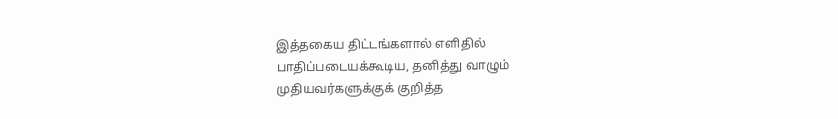இத்தகைய திட்டங்களால் எளிதில் பாதிப்படையக்கூடிய, தனித்து வாழும் முதியவர்களுக்குக் குறித்த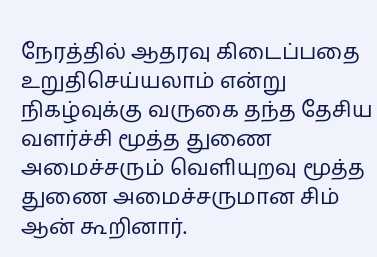நேரத்தில் ஆதரவு கிடைப்பதை உறுதிசெய்யலாம் என்று நிகழ்வுக்கு வருகை தந்த தேசிய வளர்ச்சி மூத்த துணை அமைச்சரும் வெளியுறவு மூத்த துணை அமைச்சருமான சிம் ஆன் கூறினார்.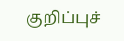குறிப்புச்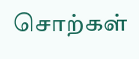சொற்கள்